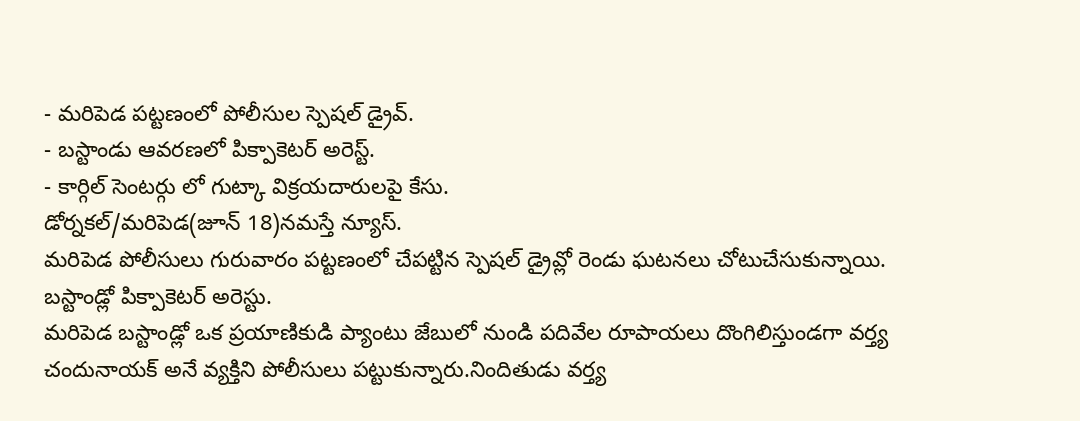- మరిపెడ పట్టణంలో పోలీసుల స్పెషల్ డ్రైవ్.
- బస్టాండు ఆవరణలో పిక్పాకెటర్ అరెస్ట్.
- కార్గిల్ సెంటర్గు లో గుట్కా విక్రయదారులపై కేసు.
డోర్నకల్/మరిపెడ(జూన్ 18)నమస్తే న్యూస్.
మరిపెడ పోలీసులు గురువారం పట్టణంలో చేపట్టిన స్పెషల్ డ్రైవ్లో రెండు ఘటనలు చోటుచేసుకున్నాయి.
బస్టాండ్లో పిక్పాకెటర్ అరెస్టు.
మరిపెడ బస్టాండ్లో ఒక ప్రయాణికుడి ప్యాంటు జేబులో నుండి పదివేల రూపాయలు దొంగిలిస్తుండగా వర్త్య చందునాయక్ అనే వ్యక్తిని పోలీసులు పట్టుకున్నారు.నిందితుడు వర్త్య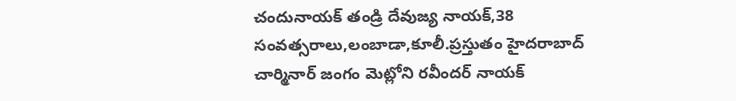చందునాయక్ తండ్రి దేవుజ్య నాయక్,38 సంవత్సరాలు,లంబాడా,కూలీ.ప్రస్తుతం హైదరాబాద్ చార్మినార్ జంగం మెట్లోని రవీందర్ నాయక్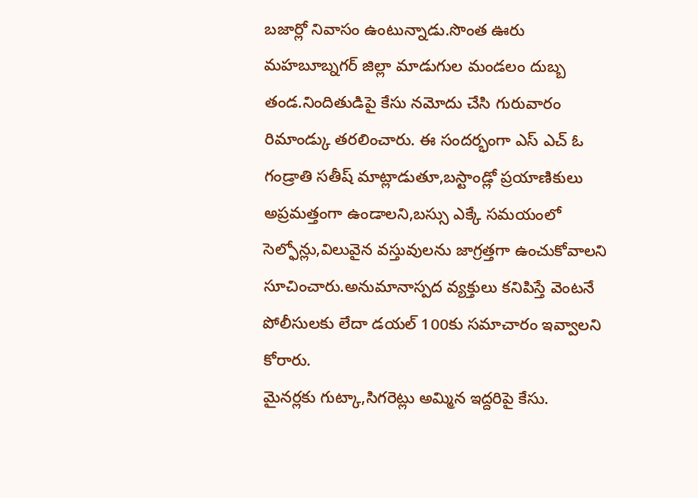బజార్లో నివాసం ఉంటున్నాడు.సొంత ఊరు మహబూబ్నగర్ జిల్లా మాడుగుల మండలం దుబ్బ తండ.నిందితుడిపై కేసు నమోదు చేసి గురువారం రిమాండ్కు తరలించారు. ఈ సందర్భంగా ఎస్ ఎచ్ ఓ గండ్రాతి సతీష్ మాట్లాడుతూ,బస్టాండ్లో ప్రయాణికులు అప్రమత్తంగా ఉండాలని,బస్సు ఎక్కే సమయంలో సెల్ఫోన్లు,విలువైన వస్తువులను జాగ్రత్తగా ఉంచుకోవాలని సూచించారు.అనుమానాస్పద వ్యక్తులు కనిపిస్తే వెంటనే పోలీసులకు లేదా డయల్ 100కు సమాచారం ఇవ్వాలని కోరారు.
మైనర్లకు గుట్కా,సిగరెట్లు అమ్మిన ఇద్దరిపై కేసు.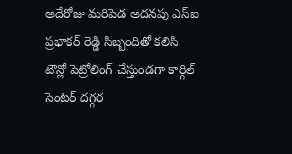అదేరోజు మరిపెడ అదనపు ఎస్ఐ ప్రభాకర్ రెడ్డి సిబ్బందితో కలిసి టౌన్లో పెట్రోలింగ్ చేస్తుండగా కార్గిల్ సెంటర్ దగ్గర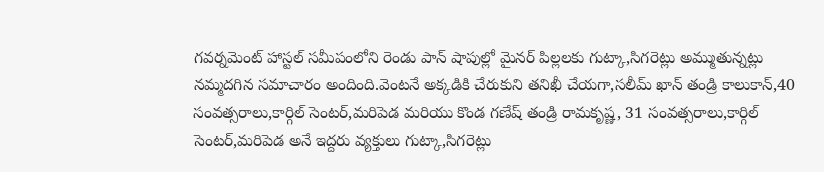గవర్నమెంట్ హాస్టల్ సమీపంలోని రెండు పాన్ షాపుల్లో మైనర్ పిల్లలకు గుట్కా,సిగరెట్లు అమ్ముతున్నట్లు నమ్మదగిన సమాచారం అందింది.వెంటనే అక్కడికి చేరుకుని తనిఖీ చేయగా,సలీమ్ ఖాన్ తండ్రి కాలుకాన్,40 సంవత్సరాలు,కార్గిల్ సెంటర్,మరిపెడ మరియు కొండ గణేష్ తండ్రి రామకృష్ణ, 31 సంవత్సరాలు,కార్గిల్ సెంటర్,మరిపెడ అనే ఇద్దరు వ్యక్తులు గుట్కా,సిగరెట్లు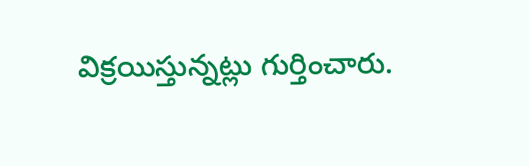విక్రయిస్తున్నట్లు గుర్తించారు.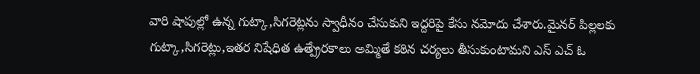వారి షాపుల్లో ఉన్న గుట్కా,సిగరెట్లను స్వాధీనం చేసుకుని ఇద్దరిపై కేసు నమోదు చేశారు.మైనర్ పిల్లలకు గుట్కా,సిగరెట్లు,ఇతర నిషేధిత ఉత్ప్రేరకాలు అమ్మితే కఠిన చర్యలు తీసుకుంటామని ఎస్ ఎచ్ ఓ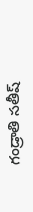గండ్రాతి సతీష్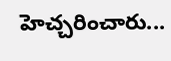హెచ్చరించారు...